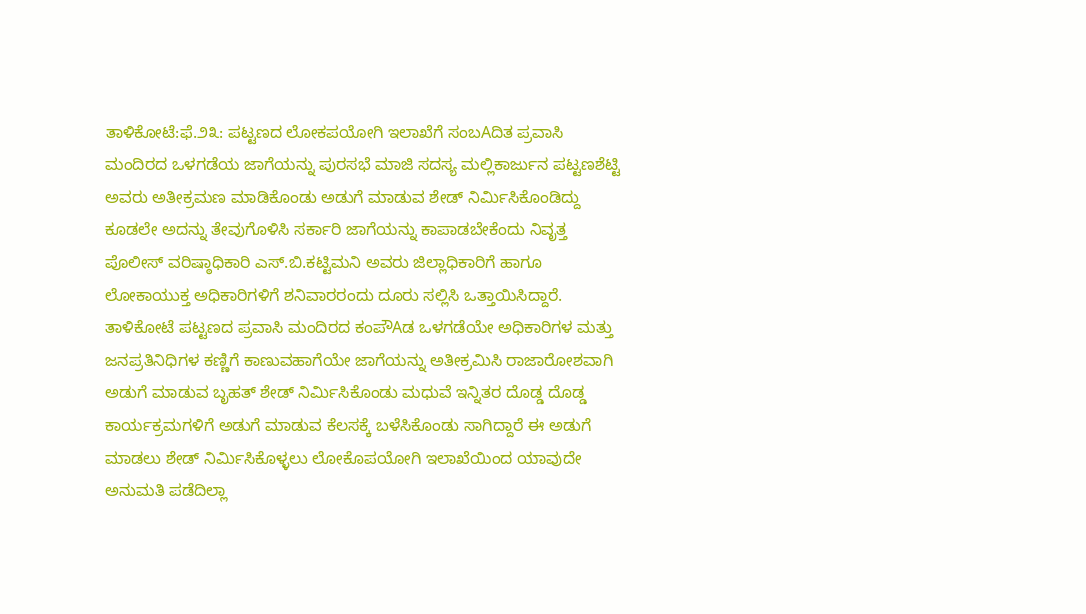ತಾಳಿಕೋಟೆ:ಫೆ.೨೩: ಪಟ್ಟಣದ ಲೋಕಪಯೋಗಿ ಇಲಾಖೆಗೆ ಸಂಬAದಿತ ಪ್ರವಾಸಿ ಮಂದಿರದ ಒಳಗಡೆಯ ಜಾಗೆಯನ್ನು ಪುರಸಭೆ ಮಾಜಿ ಸದಸ್ಯ ಮಲ್ಲಿಕಾರ್ಜುನ ಪಟ್ಟಣಶೆಟ್ಟಿ ಅವರು ಅತೀಕ್ರಮಣ ಮಾಡಿಕೊಂಡು ಅಡುಗೆ ಮಾಡುವ ಶೇಡ್ ನಿರ್ಮಿಸಿಕೊಂಡಿದ್ದು ಕೂಡಲೇ ಅದನ್ನು ತೇವುಗೊಳಿಸಿ ಸರ್ಕಾರಿ ಜಾಗೆಯನ್ನು ಕಾಪಾಡಬೇಕೆಂದು ನಿವೃತ್ತ ಪೊಲೀಸ್ ವರಿಷ್ಠಾಧಿಕಾರಿ ಎಸ್.ಬಿ.ಕಟ್ಟಿಮನಿ ಅವರು ಜಿಲ್ಲಾಧಿಕಾರಿಗೆ ಹಾಗೂ ಲೋಕಾಯುಕ್ತ ಅಧಿಕಾರಿಗಳಿಗೆ ಶನಿವಾರರಂದು ದೂರು ಸಲ್ಲಿಸಿ ಒತ್ತಾಯಿಸಿದ್ದಾರೆ.
ತಾಳಿಕೋಟೆ ಪಟ್ಟಣದ ಪ್ರವಾಸಿ ಮಂದಿರದ ಕಂಪೌAಡ ಒಳಗಡೆಯೇ ಅಧಿಕಾರಿಗಳ ಮತ್ತು ಜನಪ್ರತಿನಿಧಿಗಳ ಕಣ್ಣಿಗೆ ಕಾಣುವಹಾಗೆಯೇ ಜಾಗೆಯನ್ನು ಅತೀಕ್ರಮಿಸಿ ರಾಜಾರೋಶವಾಗಿ ಅಡುಗೆ ಮಾಡುವ ಬೃಹತ್ ಶೇಡ್ ನಿರ್ಮಿಸಿಕೊಂಡು ಮಧುವೆ ಇನ್ನಿತರ ದೊಡ್ಡ ದೊಡ್ಡ ಕಾರ್ಯಕ್ರಮಗಳಿಗೆ ಅಡುಗೆ ಮಾಡುವ ಕೆಲಸಕ್ಕೆ ಬಳೆಸಿಕೊಂಡು ಸಾಗಿದ್ದಾರೆ ಈ ಅಡುಗೆ ಮಾಡಲು ಶೇಡ್ ನಿರ್ಮಿಸಿಕೊಳ್ಳಲು ಲೋಕೊಪಯೋಗಿ ಇಲಾಖೆಯಿಂದ ಯಾವುದೇ ಅನುಮತಿ ಪಡೆದಿಲ್ಲಾ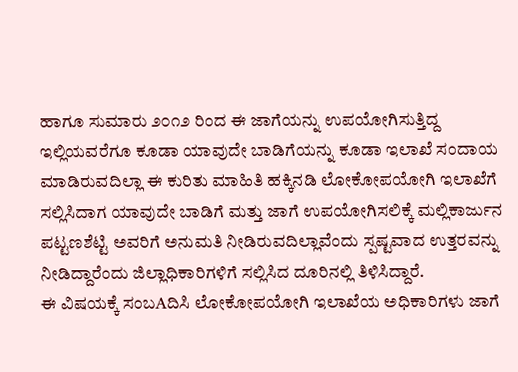ಹಾಗೂ ಸುಮಾರು ೨೦೧೨ ರಿಂದ ಈ ಜಾಗೆಯನ್ನು ಉಪಯೋಗಿಸುತ್ತಿದ್ದ ಇಲ್ಲಿಯವರೆಗೂ ಕೂಡಾ ಯಾವುದೇ ಬಾಡಿಗೆಯನ್ನು ಕೂಡಾ ಇಲಾಖೆ ಸಂದಾಯ ಮಾಡಿರುವದಿಲ್ಲಾ ಈ ಕುರಿತು ಮಾಹಿತಿ ಹಕ್ಕಿನಡಿ ಲೋಕೋಪಯೋಗಿ ಇಲಾಖೆಗೆ ಸಲ್ಲಿಸಿದಾಗ ಯಾವುದೇ ಬಾಡಿಗೆ ಮತ್ತು ಜಾಗೆ ಉಪಯೋಗಿಸಲಿಕ್ಕೆ ಮಲ್ಲಿಕಾರ್ಜುನ ಪಟ್ಟಣಶೆಟ್ಟಿ ಅವರಿಗೆ ಅನುಮತಿ ನೀಡಿರುವದಿಲ್ಲಾವೆಂದು ಸ್ಪಷ್ಟವಾದ ಉತ್ತರವನ್ನು ನೀಡಿದ್ದಾರೆಂದು ಜಿಲ್ಲಾಧಿಕಾರಿಗಳಿಗೆ ಸಲ್ಲಿಸಿದ ದೂರಿನಲ್ಲಿ ತಿಳಿಸಿದ್ದಾರೆ.
ಈ ವಿಷಯಕ್ಕೆ ಸಂಬAದಿಸಿ ಲೋಕೋಪಯೋಗಿ ಇಲಾಖೆಯ ಅಧಿಕಾರಿಗಳು ಜಾಗೆ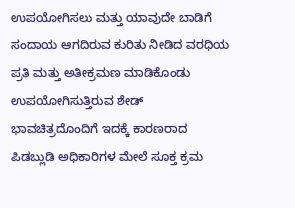ಉಪಯೋಗಿಸಲು ಮತ್ತು ಯಾವುದೇ ಬಾಡಿಗೆ ಸಂದಾಯ ಆಗದಿರುವ ಕುರಿತು ನೀಡಿದ ವರಧಿಯ ಪ್ರತಿ ಮತ್ತು ಅತೀಕ್ರಮಣ ಮಾಡಿಕೊಂಡು ಉಪಯೋಗಿಸುತ್ತಿರುವ ಶೇಡ್ ಭಾವಚಿತ್ರದೊಂದಿಗೆ ಇದಕ್ಕೆ ಕಾರಣರಾದ ಪಿಡಬ್ಲುಡಿ ಅಧಿಕಾರಿಗಳ ಮೇಲೆ ಸೂಕ್ತ ಕ್ರಮ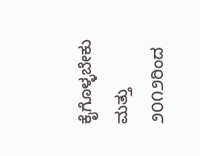ಕೈಗೊಳ್ಳಬೇಕು ಮತ್ತು ೨೦೧೨ರಿಂದ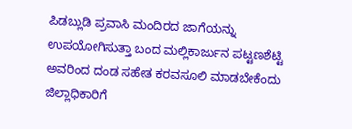ಪಿಡಬ್ಲುಡಿ ಪ್ರವಾಸಿ ಮಂದಿರದ ಜಾಗೆಯನ್ನು ಉಪಯೋಗಿಸುತ್ತಾ ಬಂದ ಮಲ್ಲಿಕಾರ್ಜುನ ಪಟ್ಟಣಶೆಟ್ಟಿ ಅವರಿಂದ ದಂಡ ಸಹೇತ ಕರವಸೂಲಿ ಮಾಡಬೇಕೆಂದು ಜಿಲ್ಲಾಧಿಕಾರಿಗೆ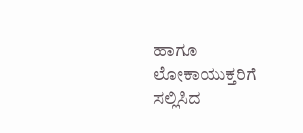ಹಾಗೂ ಲೋಕಾಯುಕ್ತರಿಗೆ ಸಲ್ಲಿಸಿದ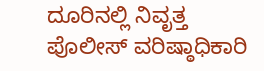ದೂರಿನಲ್ಲಿ ನಿವೃತ್ತ ಪೊಲೀಸ್ ವರಿಷ್ಠಾಧಿಕಾರಿ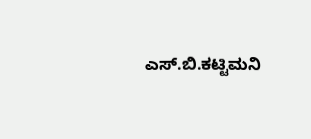ಎಸ್.ಬಿ.ಕಟ್ಟಿಮನಿ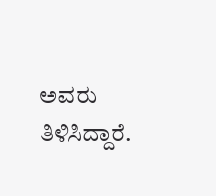ಅವರು ತಿಳಿಸಿದ್ದಾರೆ.